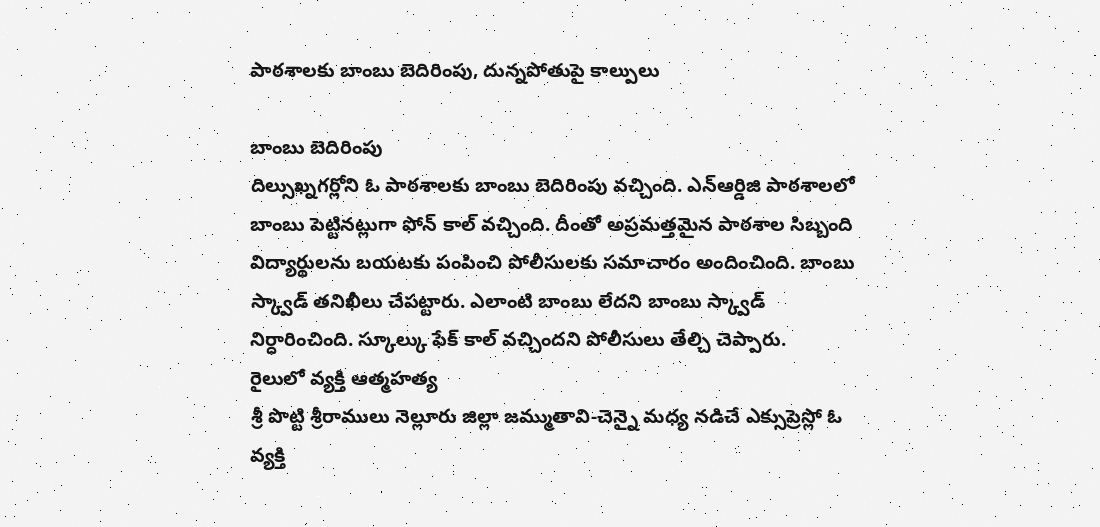పాఠశాలకు బాంబు బెదిరింపు, దున్నపోతుపై కాల్పులు

బాంబు బెదిరింపు
దిల్సుఖ్నగర్లోని ఓ పాఠశాలకు బాంబు బెదిరింపు వచ్చింది. ఎన్ఆర్డిజి పాఠశాలలో బాంబు పెట్టినట్లుగా ఫోన్ కాల్ వచ్చింది. దీంతో అప్రమత్తమైన పాఠశాల సిబ్బంది విద్యార్థులను బయటకు పంపించి పోలీసులకు సమాచారం అందించింది. బాంబు స్క్వాడ్ తనిఖీలు చేపట్టారు. ఎలాంటి బాంబు లేదని బాంబు స్క్వాడ్ నిర్ధారించింది. స్కూల్కు ఫేక్ కాల్ వచ్చిందని పోలీసులు తేల్చి చెప్పారు.
రైలులో వ్యక్తి ఆత్మహత్య
శ్రీ పొట్టి శ్రీరాములు నెల్లూరు జిల్లా జమ్ముతావి-చెన్నై మధ్య నడిచే ఎక్సుప్రెస్లో ఓ వ్యక్తి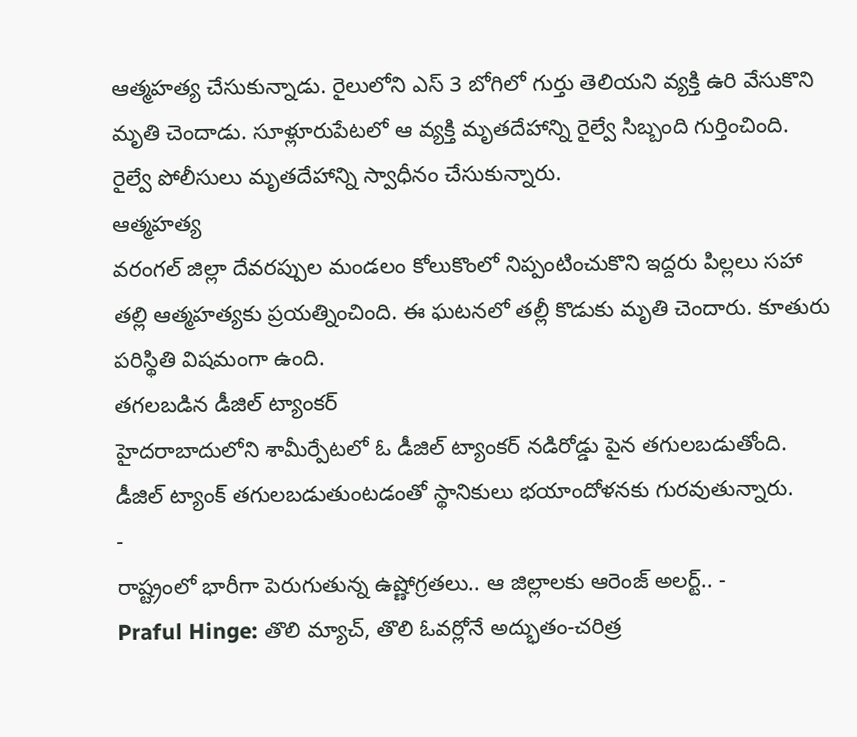ఆత్మహత్య చేసుకున్నాడు. రైలులోని ఎస్ 3 బోగిలో గుర్తు తెలియని వ్యక్తి ఉరి వేసుకొని మృతి చెందాడు. సూళ్లూరుపేటలో ఆ వ్యక్తి మృతదేహాన్ని రైల్వే సిబ్బంది గుర్తించింది. రైల్వే పోలీసులు మృతదేహాన్ని స్వాధీనం చేసుకున్నారు.
ఆత్మహత్య
వరంగల్ జిల్లా దేవరప్పుల మండలం కోలుకొంలో నిప్పంటించుకొని ఇద్దరు పిల్లలు సహా తల్లి ఆత్మహత్యకు ప్రయత్నించింది. ఈ ఘటనలో తల్లీ కొడుకు మృతి చెందారు. కూతురు పరిస్థితి విషమంగా ఉంది.
తగలబడిన డీజిల్ ట్యాంకర్
హైదరాబాదులోని శామీర్పేటలో ఓ డీజిల్ ట్యాంకర్ నడిరోడ్డు పైన తగులబడుతోంది. డీజిల్ ట్యాంక్ తగులబడుతుంటడంతో స్థానికులు భయాందోళనకు గురవుతున్నారు.
-
రాష్ట్రంలో భారీగా పెరుగుతున్న ఉష్ణోగ్రతలు.. ఆ జిల్లాలకు ఆరెంజ్ అలర్ట్.. -
Praful Hinge: తొలి మ్యాచ్, తొలి ఓవర్లోనే అద్భుతం-చరిత్ర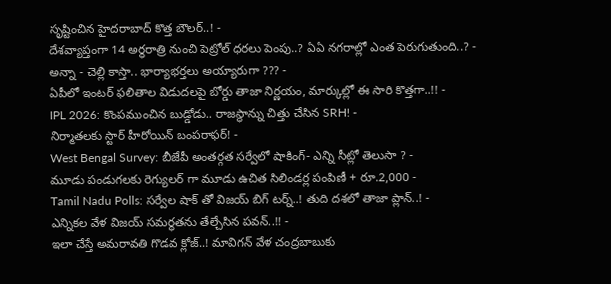సృష్టించిన హైదరాబాద్ కొత్త బౌలర్..! -
దేశవ్యాప్తంగా 14 అర్ధరాత్రి నుంచి పెట్రోల్ ధరలు పెంపు..? ఏఏ నగరాల్లో ఎంత పెరుగుతుంది..? -
అన్నా - చెల్లి కాస్తా.. భార్యాభర్తలు అయ్యారుగా ??? -
ఏపీలో ఇంటర్ ఫలితాల విడుదలపై బోర్డు తాజా నిర్ణయం, మార్కుల్లో ఈ సారి కొత్తగా..!! -
IPL 2026: కొంపముంచిన బుడ్డోడు.. రాజస్థాన్ను చిత్తు చేసిన SRH! -
నిర్మాతలకు స్టార్ హీరోయిన్ బంపరాఫర్! -
West Bengal Survey: బీజేపీ అంతర్గత సర్వేలో షాకింగ్- ఎన్ని సీట్లో తెలుసా ? -
మూడు పండుగలకు రెగ్యులర్ గా మూడు ఉచిత సిలిండర్ల పంపిణీ + రూ.2,000 -
Tamil Nadu Polls: సర్వేల షాక్ తో విజయ్ బిగ్ టర్న్..! తుది దశలో తాజా ప్లాన్..! -
ఎన్నికల వేళ విజయ్ సమర్థతను తేల్చేసిన పవన్..!! -
ఇలా చేస్తే అమరావతి గొడవ క్లోజ్..! మావిగన్ వేళ చంద్రబాబుకు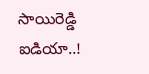సాయిరెడ్డి ఐడియా..!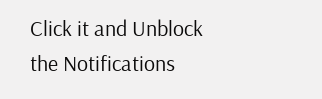Click it and Unblock the Notifications